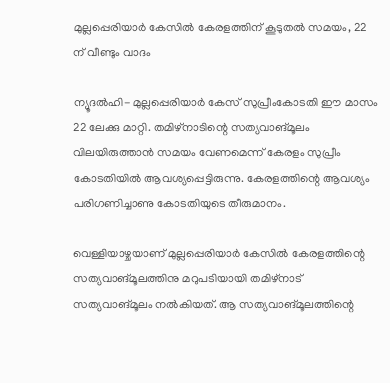മുല്ലപ്പെരിയാര്‍ കേസില്‍ കേരളത്തിന് കൂടുതല്‍ സമയം, 22 ന് വീണ്ടും വാദം

ന്യൂദല്‍ഹി- മുല്ലപ്പെരിയാര്‍ കേസ് സുപ്രീംകോടതി ഈ മാസം 22 ലേക്കു മാറ്റി. തമിഴ്‌നാടിന്റെ സത്യവാങ്മൂലം വിലയിരുത്താന്‍ സമയം വേണമെന്ന് കേരളം സുപ്രീം കോടതിയില്‍ ആവശ്യപ്പെട്ടിരുന്നു. കേരളത്തിന്റെ ആവശ്യം പരിഗണിച്ചാണു കോടതിയുടെ തീരുമാനം.

വെള്ളിയാഴ്ചയാണ് മുല്ലപ്പെരിയാര്‍ കേസില്‍ കേരളത്തിന്റെ സത്യവാങ്മൂലത്തിനു മറുപടിയായി തമിഴ്‌നാട് സത്യവാങ്മൂലം നല്‍കിയത്. ആ സത്യവാങ്മൂലത്തിന്റെ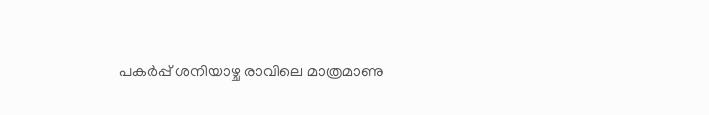പകര്‍പ്പ് ശനിയാഴ്ച രാവിലെ മാത്രമാണു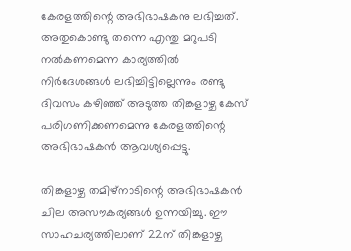കേരളത്തിന്റെ അഭിഭാഷകനു ലഭിച്ചത്. അതുകൊണ്ടു തന്നെ എന്തു മറുപടി നല്‍കണമെന്ന കാര്യത്തില്‍ നിര്‍ദേശങ്ങള്‍ ലഭിച്ചിട്ടില്ലെന്നും രണ്ടു ദിവസം കഴിഞ്ഞ് അടുത്ത തിങ്കളാഴ്ച കേസ് പരിഗണിക്കണമെന്നു കേരളത്തിന്റെ അഭിഭാഷകന്‍ ആവശ്യപ്പെട്ടു.

തിങ്കളാഴ്ച തമിഴ്‌നാടിന്റെ അഭിഭാഷകന്‍ ചില അസൗകര്യങ്ങള്‍ ഉന്നയിച്ചു. ഈ സാഹചര്യത്തിലാണ് 22ന് തിങ്കളാഴ്ച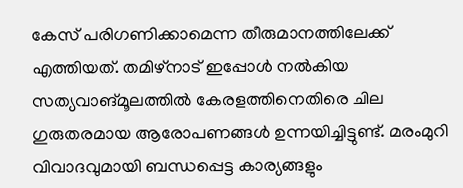കേസ് പരിഗണിക്കാമെന്ന തീരുമാനത്തിലേക്ക് എത്തിയത്. തമിഴ്‌നാട് ഇപ്പോള്‍ നല്‍കിയ സത്യവാങ്മൂലത്തില്‍ കേരളത്തിനെതിരെ ചില ഗുരുതരമായ ആരോപണങ്ങള്‍ ഉന്നയിച്ചിട്ടുണ്ട്. മരംമുറി വിവാദവുമായി ബന്ധപ്പെട്ട കാര്യങ്ങളും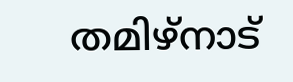തമിഴ്‌നാട്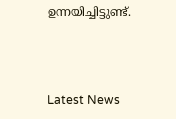ഉന്നയിച്ചിട്ടുണ്ട്.



Latest News